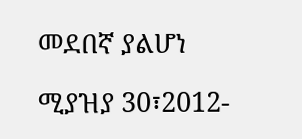መደበኛ ያልሆነ

ሚያዝያ 30፣2012-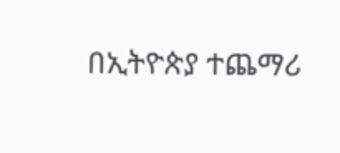በኢትዮጵያ ተጨማሪ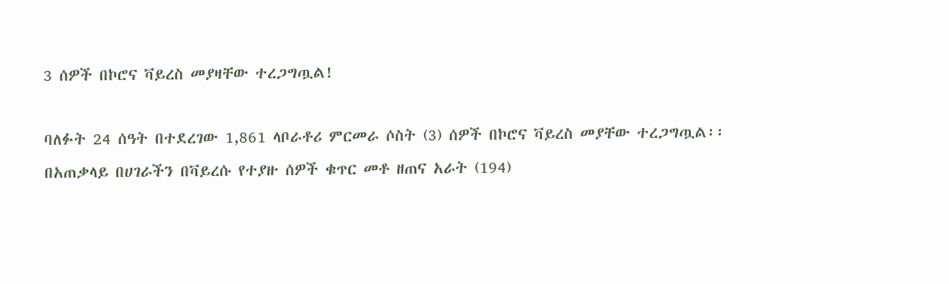3 ሰዎች በኮሮና ቫይረስ መያዛቸው ተረጋግጧል!

ባለፉት 24 ሰዓት በተደረገው 1,861 ላቦራቶሪ ምርመራ ሶስት (3) ሰዎች በኮሮና ቫይረስ መያቸው ተረጋግጧል፡፡ በአጠቃላይ በሀገራችን በቫይረሱ የተያዙ ሰዎች ቁጥር መቶ ዘጠና አራት (194)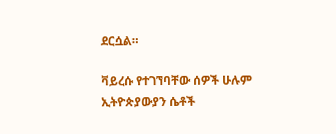ደርሷል።

ቫይረሱ የተገኘባቸው ሰዎች ሁሉም ኢትዮጵያውያን ሴቶች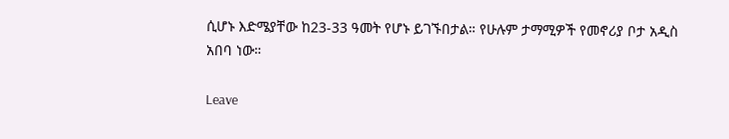ሲሆኑ እድሜያቸው ከ23-33 ዓመት የሆኑ ይገኙበታል። የሁሉም ታማሚዎች የመኖሪያ ቦታ አዲስ አበባ ነው።

Leave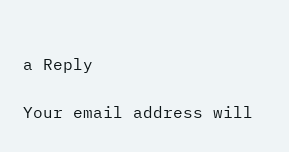a Reply

Your email address will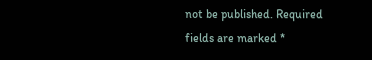not be published. Required fields are marked *